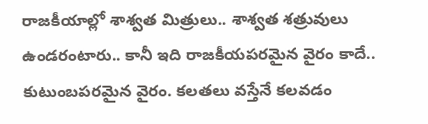రాజకీయాల్లో శాశ్వత మిత్రులు.. శాశ్వత శత్రువులు ఉండరంటారు.. కానీ ఇది రాజకీయపరమైన వైరం కాదే.. కుటుంబపరమైన వైరం. కలతలు వస్తేనే కలవడం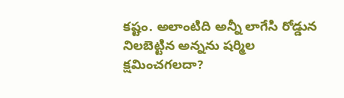కష్టం. అలాంటిది అన్నీ లాగేసి రోడ్డున నిలబెట్టిన అన్నను షర్మిల క్షమించగలదా?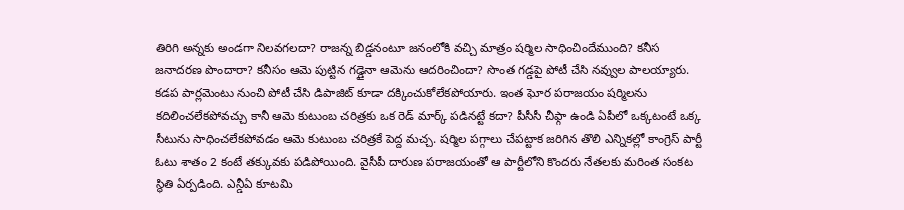తిరిగి అన్నకు అండగా నిలవగలదా? రాజన్న బిడ్డనంటూ జనంలోకి వచ్చి మాత్రం షర్మిల సాధించిందేముంది? కనీస జనాదరణ పొందారా? కనీసం ఆమె పుట్టిన గడ్డైనా ఆమెను ఆదరించిందా? సొంత గడ్డపై పోటీ చేసి నవ్వుల పాలయ్యారు. కడప పార్లమెంటు నుంచి పోటీ చేసి డిపాజిట్ కూడా దక్కించుకోలేకపోయారు. ఇంత ఘోర పరాజయం షర్మిలను కదిలించలేకపోవచ్చు కానీ ఆమె కుటుంబ చరిత్రకు ఒక రెడ్ మార్క్ పడినట్టే కదా? పీసీసీ చీఫ్గా ఉండి ఏపీలో ఒక్కటంటే ఒక్క సీటును సాధించలేకపోవడం ఆమె కుటుంబ చరిత్రకే పెద్ద మచ్చ. షర్మిల పగ్గాలు చేపట్టాక జరిగిన తొలి ఎన్నికల్లో కాంగ్రెస్ పార్టీ ఓటు శాతం 2 కంటే తక్కువకు పడిపోయింది. వైసీపీ దారుణ పరాజయంతో ఆ పార్టీలోని కొందరు నేతలకు మరింత సంకట స్థితి ఏర్పడింది. ఎన్డీఏ కూటమి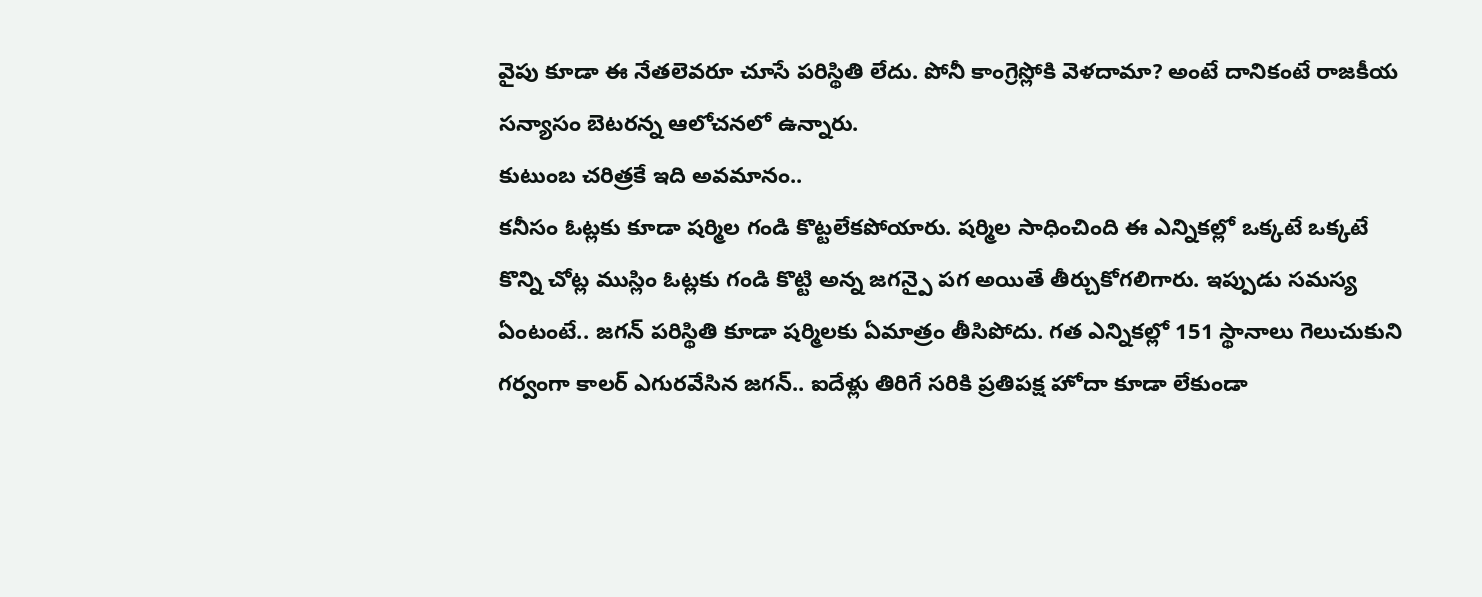వైపు కూడా ఈ నేతలెవరూ చూసే పరిస్థితి లేదు. పోనీ కాంగ్రెస్లోకి వెళదామా? అంటే దానికంటే రాజకీయ సన్యాసం బెటరన్న ఆలోచనలో ఉన్నారు.
కుటుంబ చరిత్రకే ఇది అవమానం..
కనీసం ఓట్లకు కూడా షర్మిల గండి కొట్టలేకపోయారు. షర్మిల సాధించింది ఈ ఎన్నికల్లో ఒక్కటే ఒక్కటే కొన్ని చోట్ల ముస్లిం ఓట్లకు గండి కొట్టి అన్న జగన్పై పగ అయితే తీర్చుకోగలిగారు. ఇప్పుడు సమస్య ఏంటంటే.. జగన్ పరిస్థితి కూడా షర్మిలకు ఏమాత్రం తీసిపోదు. గత ఎన్నికల్లో 151 స్థానాలు గెలుచుకుని గర్వంగా కాలర్ ఎగురవేసిన జగన్.. ఐదేళ్లు తిరిగే సరికి ప్రతిపక్ష హోదా కూడా లేకుండా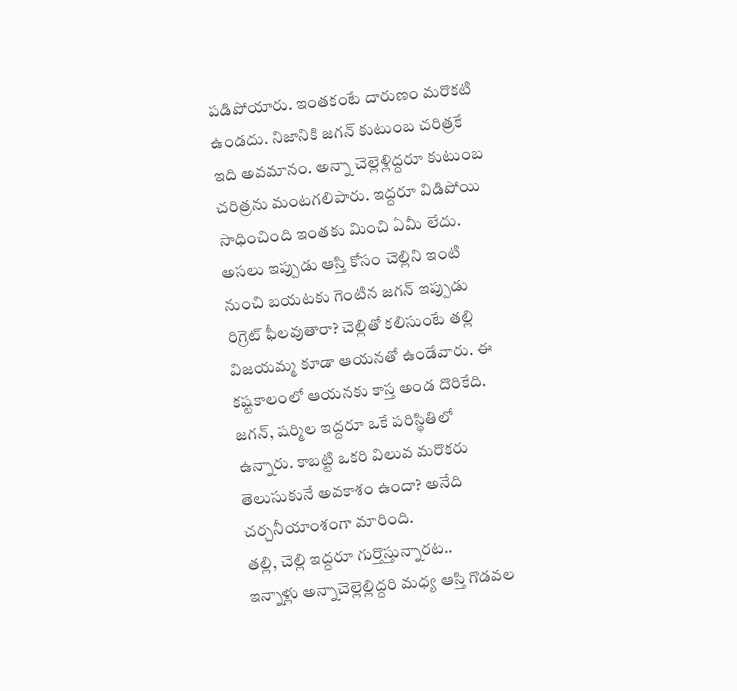పడిపోయారు. ఇంతకంటే దారుణం మరొకటి ఉండదు. నిజానికి జగన్ కుటుంబ చరిత్రకే ఇది అవమానం. అన్నా చెల్లెళ్లిద్దరూ కుటుంబ చరిత్రను మంటగలిపారు. ఇద్దరూ విడిపోయి సాధించింది ఇంతకు మించి ఏమీ లేదు. అసలు ఇప్పుడు ఆస్తి కోసం చెల్లిని ఇంటి నుంచి బయటకు గెంటిన జగన్ ఇప్పుడు రిగ్రెట్ ఫీలవుతారా? చెల్లితో కలిసుంటే తల్లి విజయమ్మ కూడా ఆయనతో ఉండేవారు. ఈ కష్టకాలంలో ఆయనకు కాస్త అండ దొరికేది. జగన్, షర్మిల ఇద్దరూ ఒకే పరిస్థితిలో ఉన్నారు. కాబట్టి ఒకరి విలువ మరొకరు తెలుసుకునే అవకాశం ఉందా? అనేది చర్చనీయాంశంగా మారింది.
తల్లి, చెల్లి ఇద్దరూ గుర్తొస్తున్నారట..
ఇన్నాళ్లు అన్నాచెల్లెల్లిద్దరి మధ్య ఆస్తి గొడవల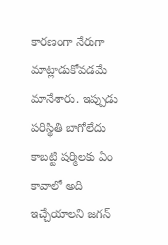కారణంగా నేరుగా మాట్లాడుకోవడమే మానేశారు. ఇప్పుడు పరిస్థితి బాగోలేదు కాబట్టి షర్మిలకు ఏం కావాలో అది ఇచ్చేయాలని జగన్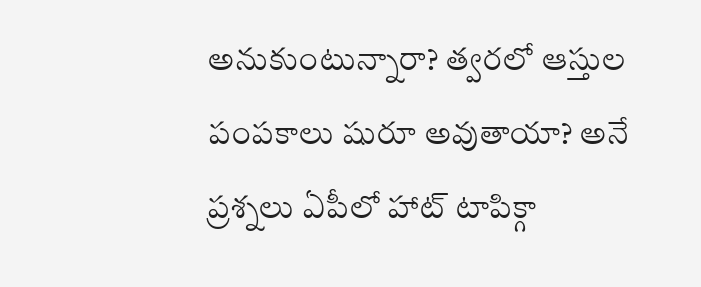అనుకుంటున్నారా? త్వరలో ఆస్తుల పంపకాలు షురూ అవుతాయా? అనే ప్రశ్నలు ఏపీలో హాట్ టాపిక్గా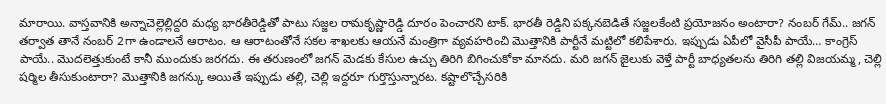మారాయి. వాస్తవానికి అన్నాచెల్లెల్లిద్దరి మధ్య భారతీరెడ్డితో పాటు సజ్జల రామకృష్ణారెడ్డి దూరం పెంచారని టాక్. భారతీ రెడ్డిని పక్కనబెడితే సజ్జలకేంటి ప్రయోజనం అంటారా? నంబర్ గేమ్.. జగన్ తర్వాత తానే నంబర్ 2గా ఉండాలనే ఆరాటం. ఆ ఆరాటంతోనే సకల శాఖలకు ఆయనే మంత్రిగా వ్యవహరించి మొత్తానికి పార్టీనే మట్టిలో కలిపేశారు. ఇప్పుడు ఏపీలో వైసీపీ పాయే… కాంగ్రెస్ పాయే.. మొదలెత్తుకుంటే కానీ ముందుకు జరగదు. ఈ తరుణంలో జగన్ మెడకు కేసుల ఉచ్చు తిరిగి బిగించుకోకా మానదు. మరి జగన్ జైలుకు వెళ్తే పార్టీ బాధ్యతలను తిరిగి తల్లి విజయమ్మ, చెల్లి షర్మిల తీసుకుంటారా? మొత్తానికి జగన్కు అయితే ఇప్పుడు తల్లి, చెల్లి ఇద్దరూ గుర్తొస్తున్నారట. కష్టాలొచ్చేసరికి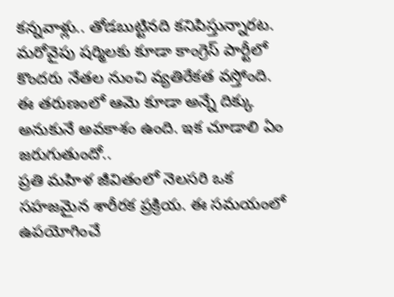కన్నవాళ్లు.. తోడబుట్టినది కనిపిస్తున్నారట. మరోవైపు షర్మిలకు కూడా కాంగ్రెస్ పార్టీలో కొందరు నేతల నుంచి వ్యతిరేకత వస్తోంది. ఈ తరుణంలో ఆమె కూడా అన్నే దిక్కు అనుకునే అవకాశం ఉంది. ఇక చూడాలి ఏం జరుగుతుందో..
ప్రతి మహిళ జీవితంలో నెలసరి ఒక సహజమైన శారీరక ప్రక్రియ. ఈ సమయంలో ఉపయోగించే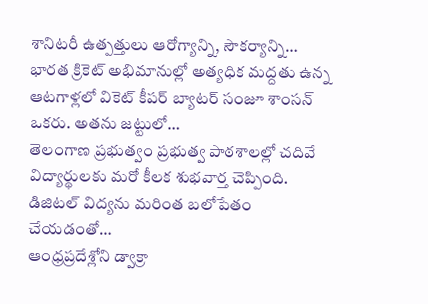శానిటరీ ఉత్పత్తులు ఆరోగ్యాన్ని, సౌకర్యాన్ని…
భారత క్రికెట్ అభిమానుల్లో అత్యధిక మద్దతు ఉన్న ఆటగాళ్లలో వికెట్ కీపర్ బ్యాటర్ సంజూ శాంసన్ ఒకరు. అతను జట్టులో…
తెలంగాణ ప్రభుత్వం ప్రభుత్వ పాఠశాలల్లో చదివే విద్యార్థులకు మరో కీలక శుభవార్త చెప్పింది. డిజిటల్ విద్యను మరింత బలోపేతం చేయడంతో…
ఆంధ్రప్రదేశ్లోని డ్వాక్రా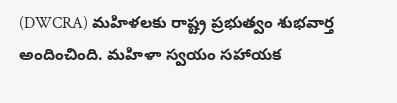(DWCRA) మహిళలకు రాష్ట్ర ప్రభుత్వం శుభవార్త అందించింది. మహిళా స్వయం సహాయక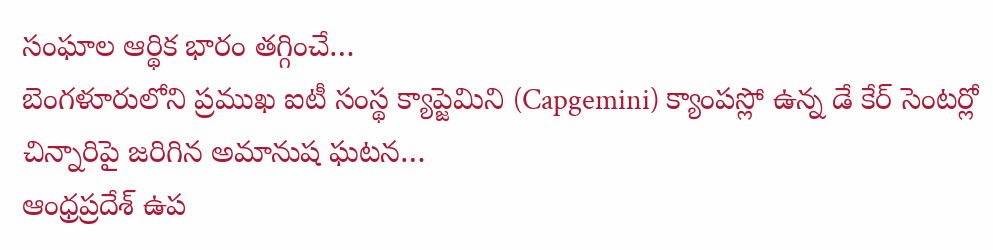సంఘాల ఆర్థిక భారం తగ్గించే…
బెంగళూరులోని ప్రముఖ ఐటీ సంస్థ క్యాప్జెమిని (Capgemini) క్యాంపస్లో ఉన్న డే కేర్ సెంటర్లో చిన్నారిపై జరిగిన అమానుష ఘటన…
ఆంధ్రప్రదేశ్ ఉప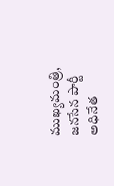ముఖ్యమంత్రి, జనసేన పార్టీ అధినేత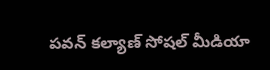పవన్ కల్యాణ్ సోషల్ మీడియా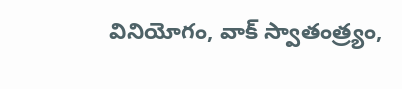వినియోగం, వాక్ స్వాతంత్ర్యం,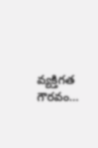వ్యక్తిగత గౌరవం…